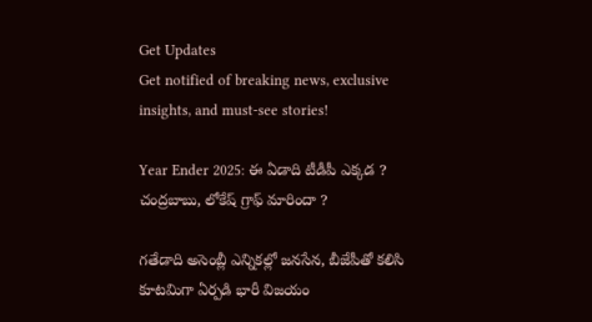Get Updates
Get notified of breaking news, exclusive insights, and must-see stories!

Year Ender 2025: ఈ ఏడాది టీడీపీ ఎక్కడ ? చంద్రబాబు, లోకేష్ గ్రాఫ్ మారిందా ?

గతేడాది అసెంబ్లీ ఎన్నికల్లో జనసేన, బీజేపీతో కలిసి కూటమిగా ఏర్పడి భారీ విజయం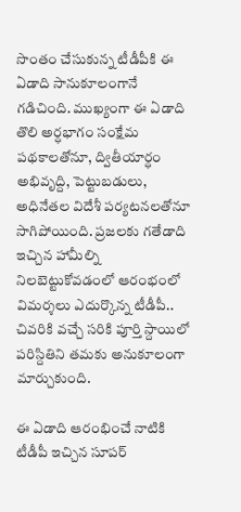సొంతం చేసుకున్న టీడీపీకి ఈ ఏడాది సానుకూలంగానే గడిచింది. ముఖ్యంగా ఈ ఏడాది తొలి అర్ధభాగం సంక్షేమ పథకాలతోనూ, ద్వితీయార్ధం అభివృద్ది, పెట్టుబడులు, అధినేతల విదేశీ పర్యటనలతోనూ సాగిపోయింది. ప్రజలకు గతేడాది ఇచ్చిన హామీల్ని నిలబెట్టుకోవడంలో ఆరంభంలో విమర్శలు ఎదుర్కొన్న టీడీపీ.. చివరికి వచ్చే సరికి పూర్తి స్దాయిలో పరిస్దితిని తమకు అనుకూలంగా మార్చుకుంది.

ఈ ఏడాది ఆరంభించే నాటికి టీడీపీ ఇచ్చిన సూపర్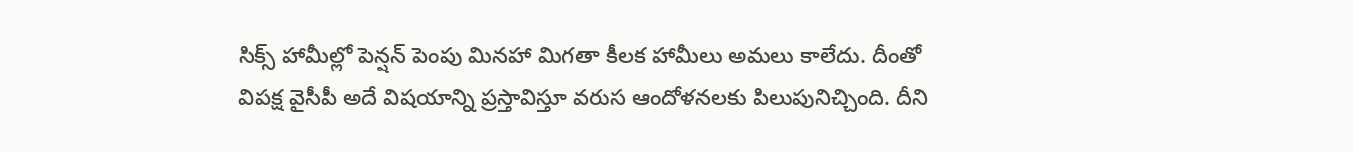సిక్స్ హామీల్లో పెన్షన్ పెంపు మినహా మిగతా కీలక హామీలు అమలు కాలేదు. దీంతో విపక్ష వైసీపీ అదే విషయాన్ని ప్రస్తావిస్తూ వరుస ఆందోళనలకు పిలుపునిచ్చింది. దీని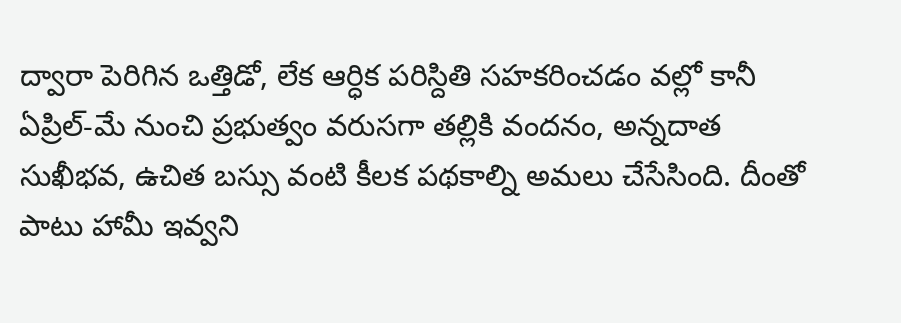ద్వారా పెరిగిన ఒత్తిడో, లేక ఆర్ధిక పరిస్దితి సహకరించడం వల్లో కానీ ఏప్రిల్-మే నుంచి ప్రభుత్వం వరుసగా తల్లికి వందనం, అన్నదాత సుఖీభవ, ఉచిత బస్సు వంటి కీలక పథకాల్ని అమలు చేసేసింది. దీంతో పాటు హామీ ఇవ్వని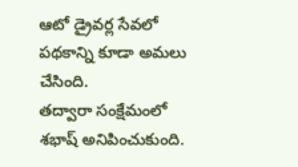ఆటో డ్రైవర్ల సేవలో పథకాన్ని కూడా అమలు చేసింది.
తద్వారా సంక్షేమంలో శభాష్ అనిపించుకుంది.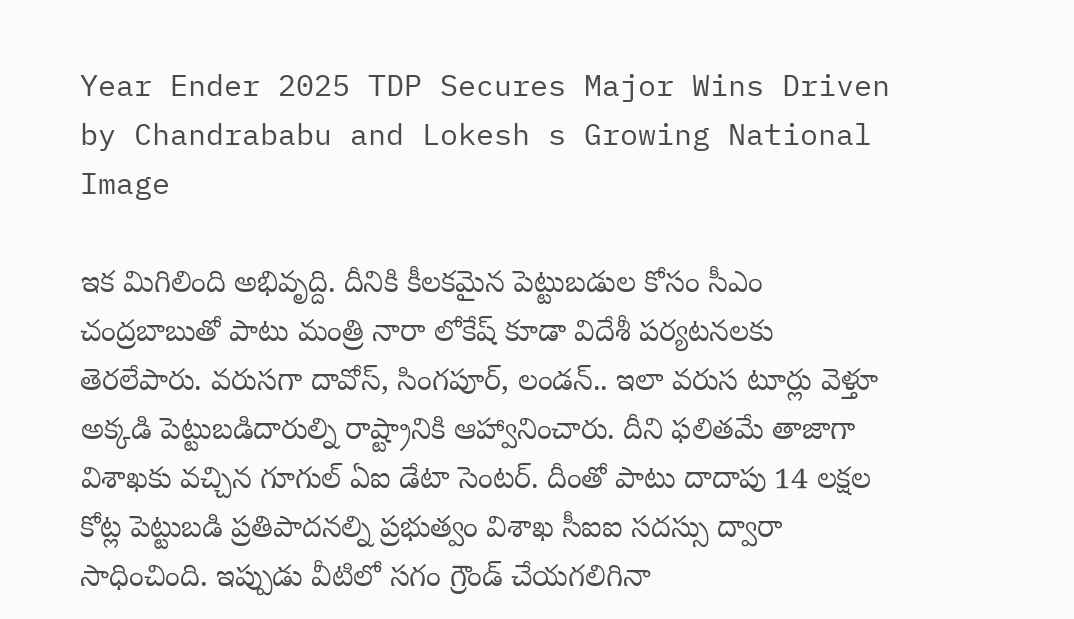Year Ender 2025 TDP Secures Major Wins Driven by Chandrababu and Lokesh s Growing National Image

ఇక మిగిలింది అభివృద్ది. దీనికి కీలకమైన పెట్టుబడుల కోసం సీఎం చంద్రబాబుతో పాటు మంత్రి నారా లోకేష్ కూడా విదేశీ పర్యటనలకు తెరలేపారు. వరుసగా దావోస్, సింగపూర్, లండన్.. ఇలా వరుస టూర్లు వెళ్తూ అక్కడి పెట్టుబడిదారుల్ని రాష్ట్రానికి ఆహ్వానించారు. దీని ఫలితమే తాజాగా విశాఖకు వచ్చిన గూగుల్ ఏఐ డేటా సెంటర్. దీంతో పాటు దాదాపు 14 లక్షల కోట్ల పెట్టుబడి ప్రతిపాదనల్ని ప్రభుత్వం విశాఖ సీఐఐ సదస్సు ద్వారా సాధించింది. ఇప్పుడు వీటిలో సగం గ్రౌండ్ చేయగలిగినా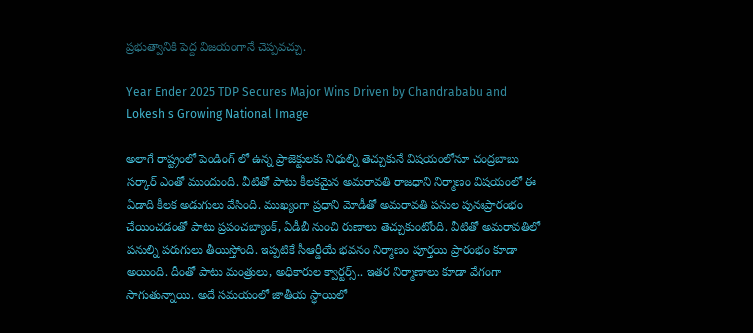ప్రభుత్వానికి పెద్ద విజయంగానే చెప్పవచ్చు.

Year Ender 2025 TDP Secures Major Wins Driven by Chandrababu and Lokesh s Growing National Image

అలాగే రాష్ట్రంలో పెండింగ్ లో ఉన్న ప్రాజెక్టులకు నిధుల్ని తెచ్చుకునే విషయంలోనూ చంద్రబాబు సర్కార్ ఎంతో ముందుంది. వీటితో పాటు కీలకమైన అమరావతి రాజధాని నిర్మాణం విషయంలో ఈ ఏడాది కీలక అడుగులు వేసింది. ముఖ్యంగా ప్రధాని మోడీతో అమరావతి పనుల పునఃప్రారంభం చేయించడంతో పాటు ప్రపంచబ్యాంక్, ఏడీబీ నుంచి రుణాలు తెచ్చుకుంటోంది. వీటితో అమరావతిలో పనుల్ని పరుగులు తీయిస్తోంది. ఇప్పటికే సీఆర్డీయే భవనం నిర్మాణం పూర్తయి ప్రారంభం కూడా అయింది. దీంతో పాటు మంత్రులు, అధికారుల క్వార్టర్స్.. ఇతర నిర్మాణాలు కూడా వేగంగా సాగుతున్నాయి. అదే సమయంలో జాతీయ స్ధాయిలో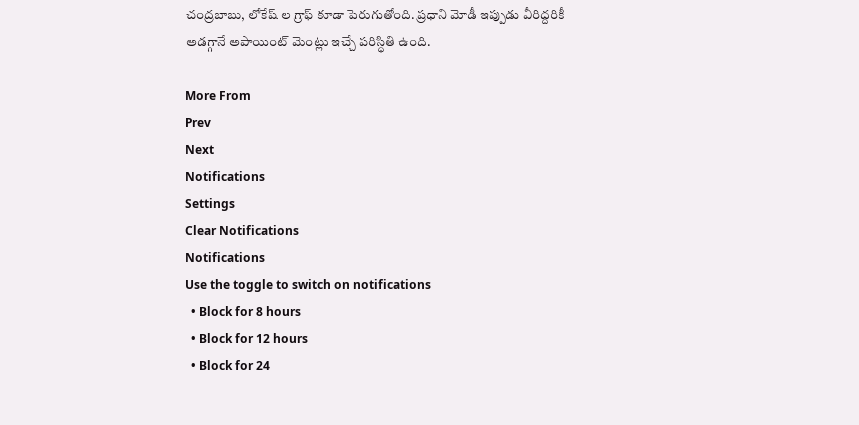చంద్రబాబు, లోకేష్ ల గ్రాఫ్ కూడా పెరుగుతోంది. ప్రధాని మోడీ ఇప్పుడు వీరిద్దరికీ అడగ్గానే అపాయింట్ మెంట్లు ఇచ్చే పరిస్ధితి ఉంది.

More From
Prev
Next
Notifications
Settings
Clear Notifications
Notifications
Use the toggle to switch on notifications
  • Block for 8 hours
  • Block for 12 hours
  • Block for 24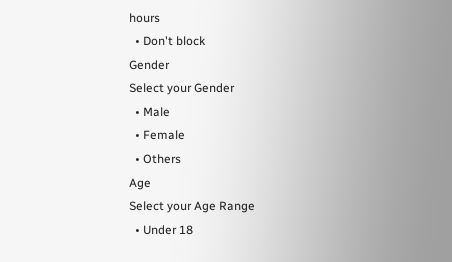hours
  • Don't block
Gender
Select your Gender
  • Male
  • Female
  • Others
Age
Select your Age Range
  • Under 18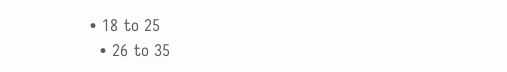• 18 to 25
  • 26 to 35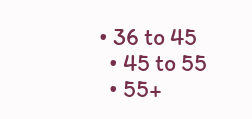• 36 to 45
  • 45 to 55
  • 55+